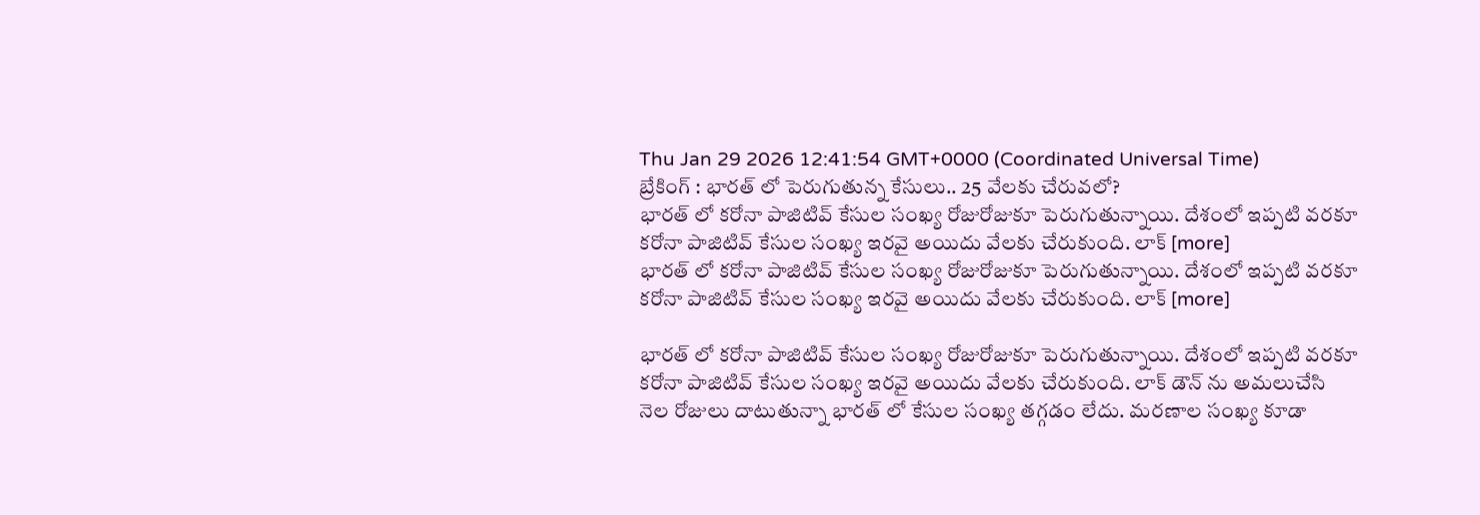Thu Jan 29 2026 12:41:54 GMT+0000 (Coordinated Universal Time)
బ్రేకింగ్ : భారత్ లో పెరుగుతున్న కేసులు.. 25 వేలకు చేరువలో?
భారత్ లో కరోనా పాజిటివ్ కేసుల సంఖ్య రోజురోజుకూ పెరుగుతున్నాయి. దేశంలో ఇప్పటి వరకూ కరోనా పాజిటివ్ కేసుల సంఖ్య ఇరవై అయిదు వేలకు చేరుకుంది. లాక్ [more]
భారత్ లో కరోనా పాజిటివ్ కేసుల సంఖ్య రోజురోజుకూ పెరుగుతున్నాయి. దేశంలో ఇప్పటి వరకూ కరోనా పాజిటివ్ కేసుల సంఖ్య ఇరవై అయిదు వేలకు చేరుకుంది. లాక్ [more]

భారత్ లో కరోనా పాజిటివ్ కేసుల సంఖ్య రోజురోజుకూ పెరుగుతున్నాయి. దేశంలో ఇప్పటి వరకూ కరోనా పాజిటివ్ కేసుల సంఖ్య ఇరవై అయిదు వేలకు చేరుకుంది. లాక్ డౌన్ ను అమలుచేసి నెల రోజులు దాటుతున్నా భారత్ లో కేసుల సంఖ్య తగ్గడం లేదు. మరణాల సంఖ్య కూడా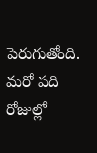పెరుగుతోంది. మరో పది రోజుల్లో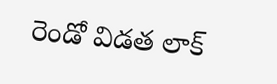రెండో విడత లాక్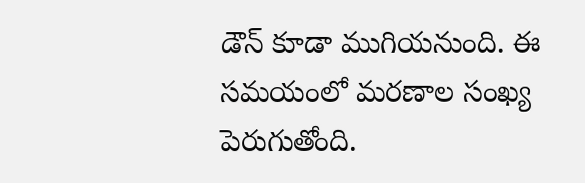డౌన్ కూడా ముగియనుంది. ఈ సమయంలో మరణాల సంఖ్య పెరుగుతోంది.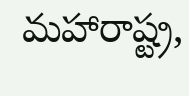మహారాష్ట్ర,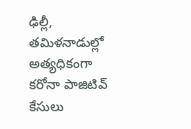ఢిల్లీ, తమిళనాడుల్లో అత్యధికంగా కరోనా పాజిటివ్ కేసులు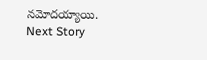నమోదయ్యాయి.
Next Story